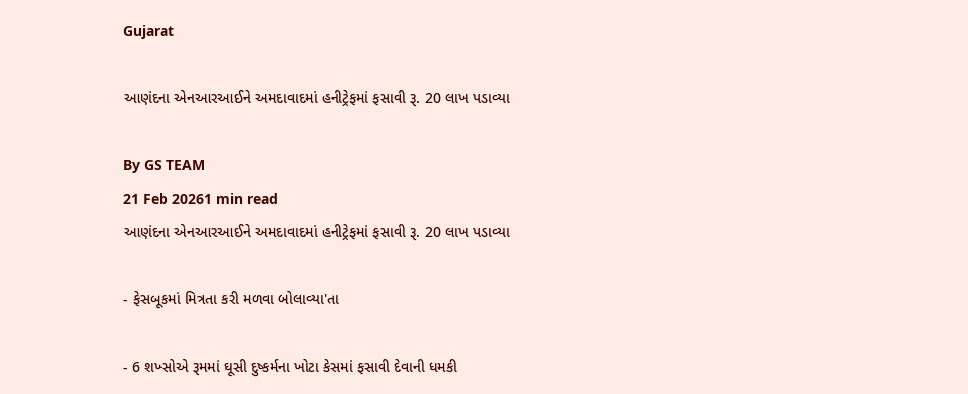Gujarat

આણંદના એનઆરઆઈને અમદાવાદમાં હનીટ્રેફમાં ફસાવી રૂ. 20 લાખ પડાવ્યા

By GS TEAM
21 Feb 20261 min read
આણંદના એનઆરઆઈને અમદાવાદમાં હનીટ્રેફમાં ફસાવી રૂ. 20 લાખ પડાવ્યા

- ફેસબૂકમાં મિત્રતા કરી મળવા બોલાવ્યા'તા

- 6 શખ્સોએ રૂમમાં ઘૂસી દુષ્કર્મના ખોટા કેસમાં ફસાવી દેવાની ધમકી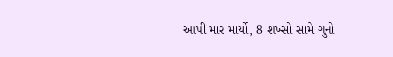આપી માર માર્યો, 8 શખ્સો સામે ગુનો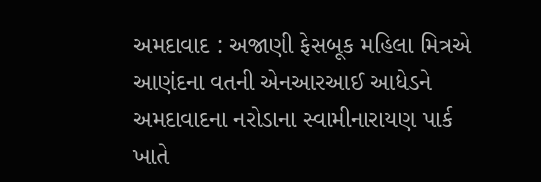અમદાવાદ : અજાણી ફેસબૂક મહિલા મિત્રએ આણંદના વતની એનઆરઆઈ આધેડને અમદાવાદના નરોડાના સ્વામીનારાયણ પાર્ક ખાતે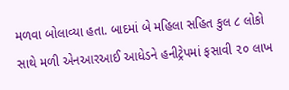મળવા બોલાવ્યા હતા. બાદમાં બે મહિલા સહિત કુલ ૮ લોકો સાથે મળી એનઆરઆઈ આધેડને હનીટ્રેપમાં ફસાવી ૨૦ લાખ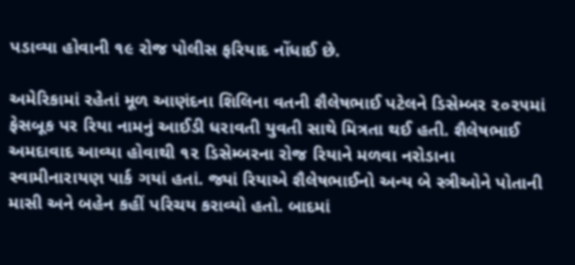પડાવ્યા હોવાની ૧૯ રોજ પોલીસ ફરિયાદ નોંધાઈ છે.

અમેરિકામાં રહેતાં મૂળ આણંદના શિલિના વતની શૈલેષભાઈ પટેલને ડિસેમ્બર ૨૦૨૫માં ફેસબૂક પર રિયા નામનું આઈડી ધરાવતી યુવતી સાથે મિત્રતા થઈ હતી. શૈલેષભાઈ અમદાવાદ આવ્યા હોવાથી ૧૨ ડિસેમ્બરના રોજ રિયાને મળવા નરોડાના સ્વામીનારાયણ પાર્ક ગયાં હતાં. જ્યાં રિયાએ શૈલેષભાઈનો અન્ય બે સ્ત્રીઓને પોતાની માસી અને બહેન કહીં પરિચય કરાવ્યો હતો. બાદમાં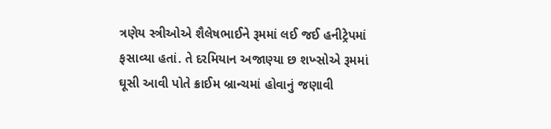ત્રણેય સ્ત્રીઓએ શૈલેષભાઈને રૂમમાં લઈ જઈ હનીટ્રેપમાં ફસાવ્યા હતાં. તે દરમિયાન અજાણ્યા છ શખ્સોએ રૂમમાં ઘૂસી આવી પોતે ક્રાઈમ બ્રાન્ચમાં હોવાનું જણાવી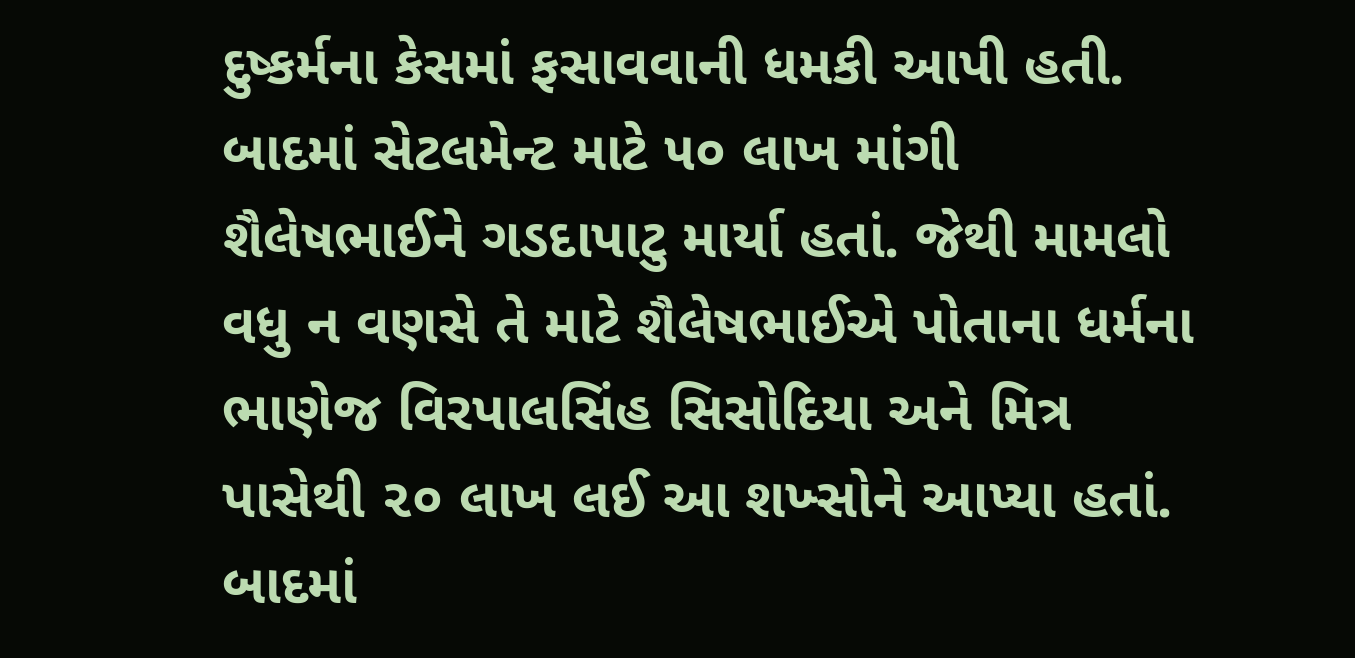દુષ્કર્મના કેસમાં ફસાવવાની ધમકી આપી હતી. બાદમાં સેટલમેન્ટ માટે ૫૦ લાખ માંગી શૈલેષભાઈને ગડદાપાટુ માર્યા હતાં. જેથી મામલો વધુ ન વણસે તે માટે શૈલેષભાઈએ પોતાના ધર્મના ભાણેજ વિરપાલસિંહ સિસોદિયા અને મિત્ર પાસેથી ૨૦ લાખ લઈ આ શખ્સોને આપ્યા હતાં. બાદમાં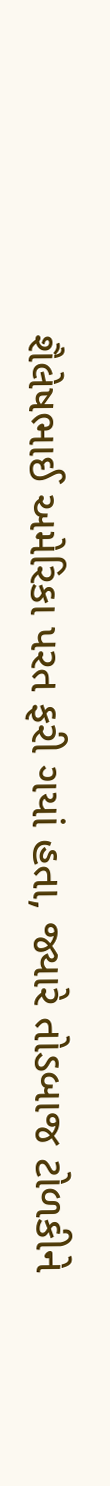શૈલેષભાઈ અમેરિકા પરત ફરી ગયાં હતા, જ્યારે તોડબાજ ટોળકીને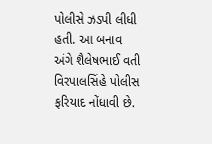પોલીસે ઝડપી લીધી હતી. આ બનાવ અંગે શૈલેષભાઈ વતી વિરપાલસિંહે પોલીસ ફરિયાદ નોંધાવી છે.